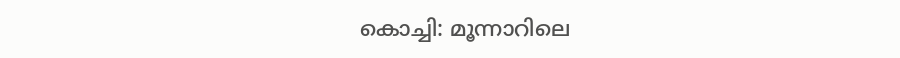കൊച്ചി: മൂന്നാറിലെ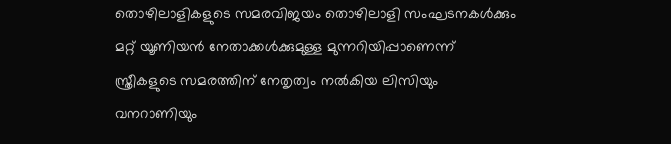തൊഴിലാളികളുടെ സമരവിജയം തൊഴിലാളി സംഘടനകള്‍ക്കും മറ്റ് യൂണിയന്‍ നേതാക്കള്‍ക്കുമുള്ള മുന്നറിയിപ്പാണെന്ന് സ്ത്രീകളുടെ സമരത്തിന് നേതൃത്വം നല്‍കിയ ലിസിയും വനറാണിയും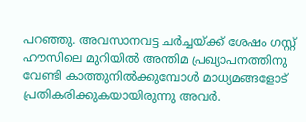പറഞ്ഞു. അവസാനവട്ട ചര്‍ച്ചയ്ക്ക് ശേഷം ഗസ്റ്റ് ഹൗസിലെ മുറിയില്‍ അന്തിമ പ്രഖ്യാപനത്തിനു വേണ്ടി കാത്തുനില്‍ക്കുമ്പോള്‍ മാധ്യമങ്ങളോട് പ്രതികരിക്കുകയായിരുന്നു അവര്‍.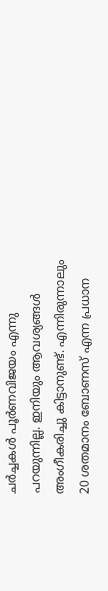ചര്‍ച്ചകള്‍ പൂര്‍ണവിജയം എന്നു പറയുന്നില്ല. ഇനിയും ആവശ്യങ്ങള്‍ അംഗീകരിച്ചു കിട്ടാനുണ്ട്. എന്നിരുന്നാലും 20 ശതമാനം ബോണസ് എന്ന പ്രധാന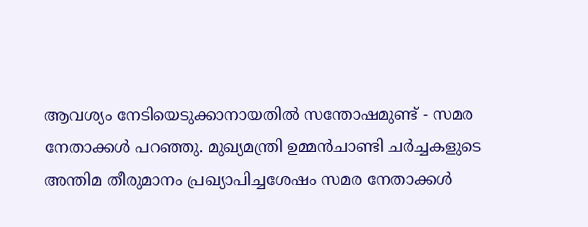ആവശ്യം നേടിയെടുക്കാനായതില്‍ സന്തോഷമുണ്ട് - സമര നേതാക്കള്‍ പറഞ്ഞു. മുഖ്യമന്ത്രി ഉമ്മന്‍ചാണ്ടി ചര്‍ച്ചകളുടെ അന്തിമ തീരുമാനം പ്രഖ്യാപിച്ചശേഷം സമര നേതാക്കള്‍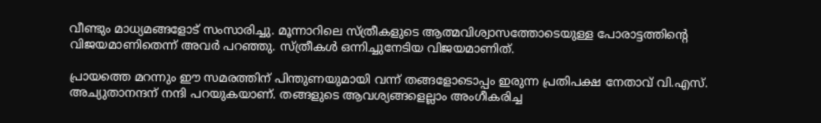വീണ്ടും മാധ്യമങ്ങളോട് സംസാരിച്ചു. മൂന്നാറിലെ സ്ത്രീകളുടെ ആത്മവിശ്വാസത്തോടെയുള്ള പോരാട്ടത്തിന്റെ വിജയമാണിതെന്ന് അവര്‍ പറഞ്ഞു. സ്ത്രീകള്‍ ഒന്നിച്ചുനേടിയ വിജയമാണിത്.

പ്രായത്തെ മറന്നും ഈ സമരത്തിന് പിന്തുണയുമായി വന്ന് തങ്ങളോടൊപ്പം ഇരുന്ന പ്രതിപക്ഷ നേതാവ് വി.എസ്. അച്യുതാനന്ദന് നന്ദി പറയുകയാണ്. തങ്ങളുടെ ആവശ്യങ്ങളെല്ലാം അംഗീകരിച്ച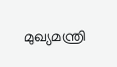മുഖ്യമന്ത്രി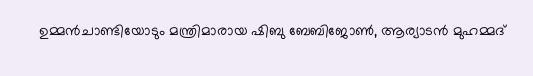ഉമ്മന്‍ചാണ്ടിയോടും മന്ത്രിമാരായ ഷിബു ബേബിജോണ്‍, ആര്യാടന്‍ മുഹമ്മദ്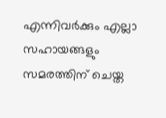എന്നിവര്‍ക്കും എല്ലാ സഹായങ്ങളും സമരത്തിന് ചെയ്ത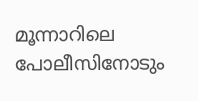മൂന്നാറിലെ പോലീസിനോടും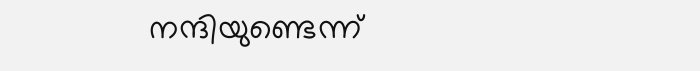നന്ദിയുണ്ടെന്ന്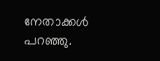നേതാക്കള്‍ പറഞ്ഞു.